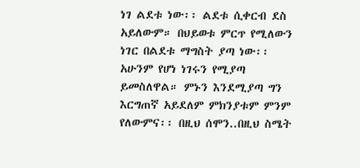ነገ ልደቱ ነው፡፡ ልደቱ ሲቀርብ ደስ አይለውም። በህይወቱ ምርጥ የሚለውን ነገር በልደቱ ማግስት ያጣ ነው፡፡ አሁንም የሆነ ነገሩን የሚያጣ ይመስለዋል። ምኑን እንደሚያጣ ግን እርግጠኛ አይደለም ምክንያቱም ምንም የለውምና፡፡ በዚህ ሰሞን..በዚህ ስሜት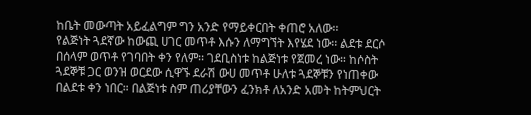ከቤት መውጣት አይፈልግም ግን አንድ የማይቀርበት ቀጠሮ አለው፡፡
የልጅነት ጓደኛው ከውጪ ሀገር መጥቶ እሱን ለማግኘት እየሄደ ነው፡፡ ልደቱ ደርሶ በሰላም ወጥቶ የገባበት ቀን የለም፡፡ ገደቢስነቱ ከልጅነቱ የጀመረ ነው። ከሶስት ጓደኞቹ ጋር ወንዝ ወርደው ሲዋኙ ደራሽ ውሀ መጥቶ ሁለቱ ጓደኞቹን የነጠቀው በልደቱ ቀን ነበር። በልጅነቱ ስም ጠሪያቸውን ፈንክቶ ለአንድ አመት ከትምህርት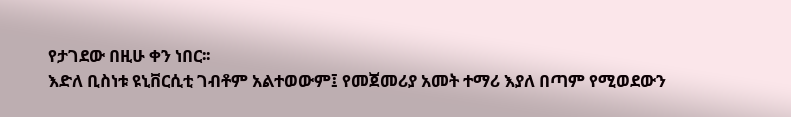የታገደው በዚሁ ቀን ነበር፡፡
እድለ ቢስነቱ ዩኒቨርሲቲ ገብቶም አልተወውም፤ የመጀመሪያ አመት ተማሪ እያለ በጣም የሚወደውን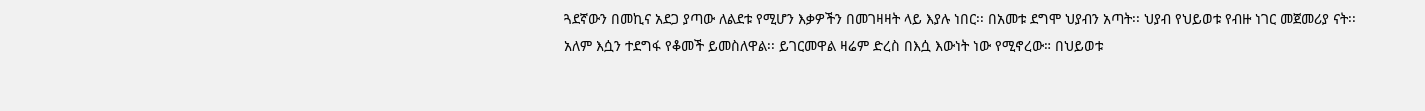ጓደኛውን በመኪና አደጋ ያጣው ለልደቱ የሚሆን እቃዎችን በመገዛዛት ላይ እያሉ ነበር፡፡ በአመቱ ደግሞ ህያብን አጣት፡፡ ህያብ የህይወቱ የብዙ ነገር መጀመሪያ ናት፡፡ አለም እሷን ተደግፋ የቆመች ይመስለዋል፡፡ ይገርመዋል ዛሬም ድረስ በእሷ እውነት ነው የሚኖረው። በህይወቱ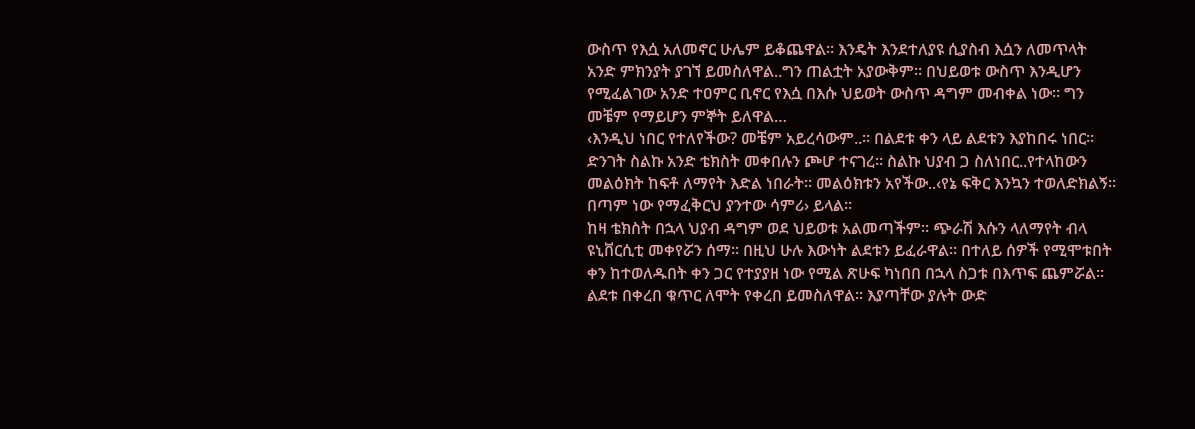ውስጥ የእሷ አለመኖር ሁሌም ይቆጨዋል። እንዴት እንደተለያዩ ሲያስብ እሷን ለመጥላት አንድ ምክንያት ያገኘ ይመስለዋል..ግን ጠልቷት አያውቅም፡፡ በህይወቱ ውስጥ እንዲሆን የሚፈልገው አንድ ተዐምር ቢኖር የእሷ በእሱ ህይወት ውስጥ ዳግም መብቀል ነው፡፡ ግን መቼም የማይሆን ምኞት ይለዋል…
‹እንዲህ ነበር የተለየችው? መቼም አይረሳውም..። በልደቱ ቀን ላይ ልደቱን እያከበሩ ነበር፡፡ ድንገት ስልኩ አንድ ቴክስት መቀበሉን ጮሆ ተናገረ፡፡ ስልኩ ህያብ ጋ ስለነበር..የተላከውን መልዕክት ከፍቶ ለማየት እድል ነበራት፡፡ መልዕክቱን አየችው..‹የኔ ፍቅር እንኳን ተወለድክልኝ፡፡ በጣም ነው የማፈቅርህ ያንተው ሳምሪ› ይላል፡፡
ከዛ ቴክስት በኋላ ህያብ ዳግም ወደ ህይወቱ አልመጣችም፡፡ ጭራሽ እሱን ላለማየት ብላ ዩኒቨርሲቲ መቀየሯን ሰማ፡፡ በዚህ ሁሉ እውነት ልደቱን ይፈራዋል። በተለይ ሰዎች የሚሞቱበት ቀን ከተወለዱበት ቀን ጋር የተያያዘ ነው የሚል ጽሁፍ ካነበበ በኋላ ስጋቱ በእጥፍ ጨምሯል፡፡ ልደቱ በቀረበ ቁጥር ለሞት የቀረበ ይመስለዋል፡፡ እያጣቸው ያሉት ውድ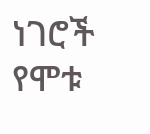ነገሮች የሞቱ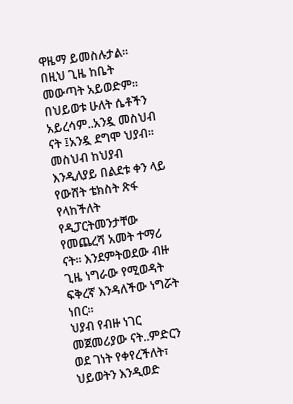ዋዜማ ይመስሉታል፡፡ በዚህ ጊዜ ከቤት መውጣት አይወድም፡፡
በህይወቱ ሁለት ሴቶችን አይረሳም..አንዷ መስህብ ናት ፤አንዷ ደግሞ ህያብ፡፡ መስህብ ከህያብ እንዲለያይ በልደቱ ቀን ላይ የውሸት ቴክስት ጽፋ የላከችለት የዲፓርትመንታቸው የመጨረሻ አመት ተማሪ ናት፡፡ እንደምትወደው ብዙ ጊዜ ነግራው የሚወዳት ፍቅረኛ እንዳለችው ነግሯት ነበር፡፡
ህያብ የብዙ ነገር መጀመሪያው ናት..ምድርን ወደ ገነት የቀየረችለት፣ ህይወትን እንዲወድ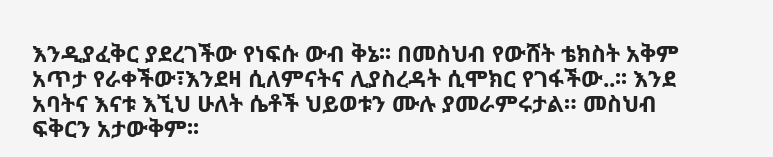እንዲያፈቅር ያደረገችው የነፍሱ ውብ ቅኔ፡፡ በመስህብ የውሸት ቴክስት አቅም አጥታ የራቀችው፣እንደዛ ሲለምናትና ሊያስረዳት ሲሞክር የገፋችው..፡፡ እንደ አባትና እናቱ እኚህ ሁለት ሴቶች ህይወቱን ሙሉ ያመራምሩታል። መስህብ ፍቅርን አታውቅም፡፡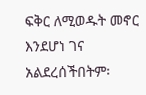ፍቅር ለሚወዱት መኖር እንደሆነ ገና አልደረሰችበትም፡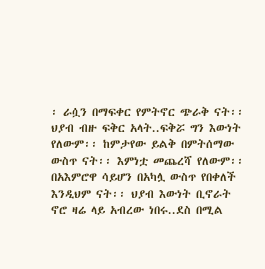፡ ራሷን በማፍቀር የምትኖር ጭራቅ ናት፡፡ ህያብ ብዙ ፍቅር አላት..ፍቅሯ ግን እውነት የለውም፡፡ ከምታየው ይልቅ በምትሰማው ውስጥ ናት፡፡ እምነቷ መጨረሻ የለውም፡፡ በአእምሮዋ ሳይሆን በአካሏ ውስጥ የበቀለች እንዲህም ናት፡፡ ህያብ እውነት ቢኖራት ኖሮ ዛሬ ላይ አብረው ነበሩ..ደስ በሚል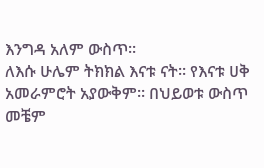እንግዳ አለም ውስጥ፡፡
ለእሱ ሁሌም ትክክል እናቱ ናት፡፡ የእናቱ ሀቅ አመራምሮት አያውቅም፡፡ በህይወቱ ውስጥ መቼም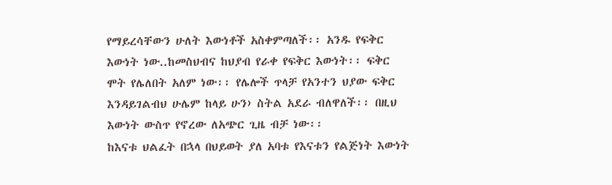የማይረሳቸውን ሁለት እውነቶች አስቀምጣለች፡፡ አንዱ የፍቅር እውነት ነው..ከመስህብና ከህያብ የራቀ የፍቅር እውነት፡፡ ፍቅር ሞት የሌለበት አለም ነው፡፡ የሌሎች ጥላቻ የአንተን ህያው ፍቅር እንዳይገልብህ ሁሌም ከላይ ሁን› ስትል አደራ ብለዋለች፡፡ በዚህ እውነት ውስጥ የኖረው ለአጭር ጊዜ ብቻ ነው፡፡
ከእናቱ ህልፈት በኋላ በህይወት ያለ አባቱ የእናቱን የልጅነት እውነት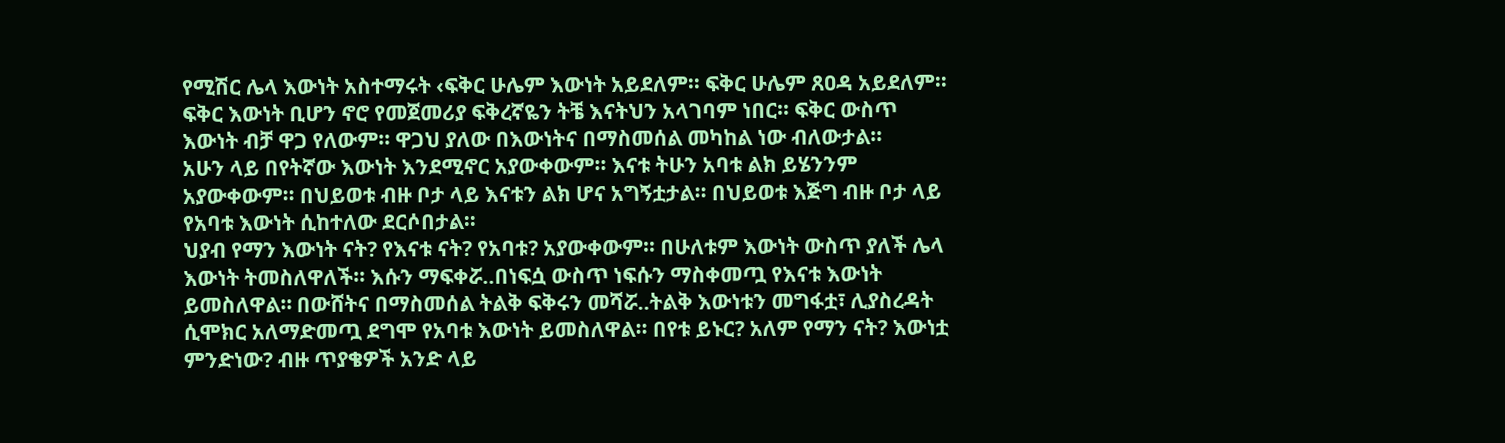የሚሽር ሌላ እውነት አስተማሩት ‹ፍቅር ሁሌም እውነት አይደለም፡፡ ፍቅር ሁሌም ጸዐዳ አይደለም፡፡ ፍቅር እውነት ቢሆን ኖሮ የመጀመሪያ ፍቅረኛዬን ትቼ እናትህን አላገባም ነበር፡፡ ፍቅር ውስጥ እውነት ብቻ ዋጋ የለውም፡፡ ዋጋህ ያለው በእውነትና በማስመሰል መካከል ነው ብለውታል፡፡
አሁን ላይ በየትኛው እውነት እንደሚኖር አያውቀውም፡፡ እናቱ ትሁን አባቱ ልክ ይሄንንም አያውቀውም፡፡ በህይወቱ ብዙ ቦታ ላይ እናቱን ልክ ሆና አግኝቷታል፡፡ በህይወቱ እጅግ ብዙ ቦታ ላይ የአባቱ እውነት ሲከተለው ደርሶበታል፡፡
ህያብ የማን እውነት ናት? የእናቱ ናት? የአባቱ? አያውቀውም፡፡ በሁለቱም እውነት ውስጥ ያለች ሌላ እውነት ትመስለዋለች፡፡ እሱን ማፍቀሯ..በነፍሷ ውስጥ ነፍሱን ማስቀመጧ የእናቱ እውነት ይመስለዋል። በውሸትና በማስመሰል ትልቅ ፍቅሩን መሻሯ..ትልቅ እውነቱን መግፋቷ፣ ሊያስረዳት ሲሞክር አለማድመጧ ደግሞ የአባቱ እውነት ይመስለዋል፡፡ በየቱ ይኑር? አለም የማን ናት? እውነቷ ምንድነው? ብዙ ጥያቄዎች አንድ ላይ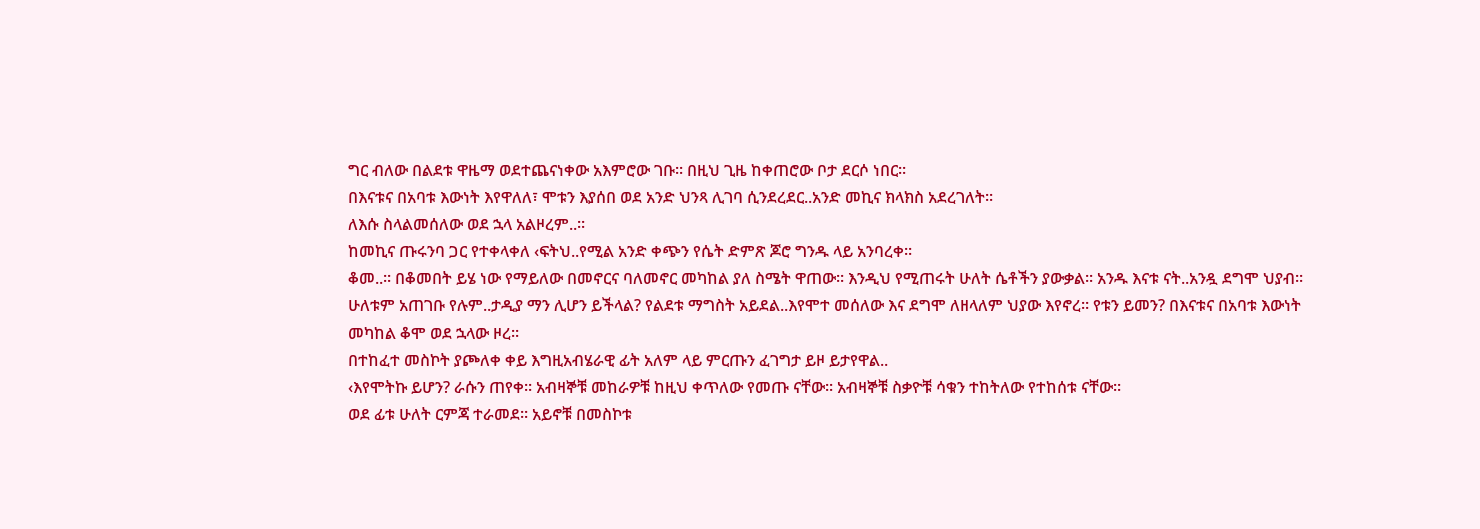ግር ብለው በልደቱ ዋዜማ ወደተጨናነቀው አእምሮው ገቡ፡፡ በዚህ ጊዜ ከቀጠሮው ቦታ ደርሶ ነበር፡፡
በእናቱና በአባቱ እውነት እየዋለለ፣ ሞቱን እያሰበ ወደ አንድ ህንጻ ሊገባ ሲንደረደር..አንድ መኪና ክላክስ አደረገለት፡፡
ለእሱ ስላልመሰለው ወደ ኋላ አልዞረም..፡፡
ከመኪና ጡሩንባ ጋር የተቀላቀለ ‹ፍትህ..የሚል አንድ ቀጭን የሴት ድምጽ ጆሮ ግንዱ ላይ አንባረቀ፡፡
ቆመ..፡፡ በቆመበት ይሄ ነው የማይለው በመኖርና ባለመኖር መካከል ያለ ስሜት ዋጠው፡፡ እንዲህ የሚጠሩት ሁለት ሴቶችን ያውቃል፡፡ አንዱ እናቱ ናት..አንዷ ደግሞ ህያብ፡፡ ሁለቱም አጠገቡ የሉም..ታዲያ ማን ሊሆን ይችላል? የልደቱ ማግስት አይደል..እየሞተ መሰለው እና ደግሞ ለዘላለም ህያው እየኖረ። የቱን ይመን? በእናቱና በአባቱ እውነት መካከል ቆሞ ወደ ኋላው ዞረ፡፡
በተከፈተ መስኮት ያጮለቀ ቀይ እግዚአብሄራዊ ፊት አለም ላይ ምርጡን ፈገግታ ይዞ ይታየዋል..
‹እየሞትኩ ይሆን? ራሱን ጠየቀ፡፡ አብዛኞቹ መከራዎቹ ከዚህ ቀጥለው የመጡ ናቸው፡፡ አብዛኞቹ ስቃዮቹ ሳቁን ተከትለው የተከሰቱ ናቸው፡፡
ወደ ፊቱ ሁለት ርምጃ ተራመደ፡፡ አይኖቹ በመስኮቱ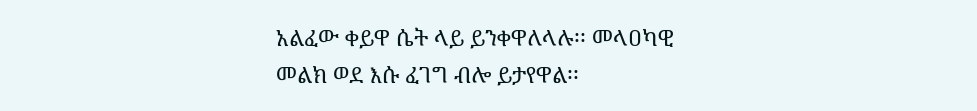አልፈው ቀይዋ ሴት ላይ ይንቀዋለላሉ፡፡ መላዐካዊ መልክ ወደ እሱ ፈገግ ብሎ ይታየዋል፡፡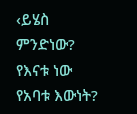‹ይሄስ ምንድነው? የእናቱ ነው የአባቱ እውነት?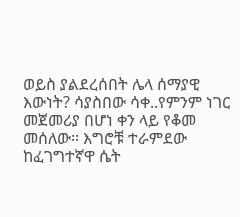ወይስ ያልደረሰበት ሌላ ሰማያዊ እውነት? ሳያስበው ሳቀ..የምንም ነገር መጀመሪያ በሆነ ቀን ላይ የቆመ መሰለው፡፡ እግሮቹ ተራምደው ከፈገግተኛዋ ሴት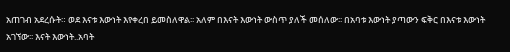አጠገብ አደረሱት። ወደ እናቱ እውነት እየቀረበ ይመስለዋል፡፡ አለም በእናት እውነት ውስጥ ያለች መሰለው፡፡ በአባቱ እውነት ያጣውን ፍቅር በእናቱ እውነት አገኘው፡፡ እናት እውነት..አባት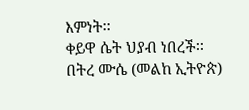እምነት፡፡
ቀይዋ ሴት ህያብ ነበረች፡፡
በትረ ሙሴ (መልከ ኢትዮጵ)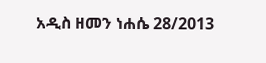አዲስ ዘመን ነሐሴ 28/2013